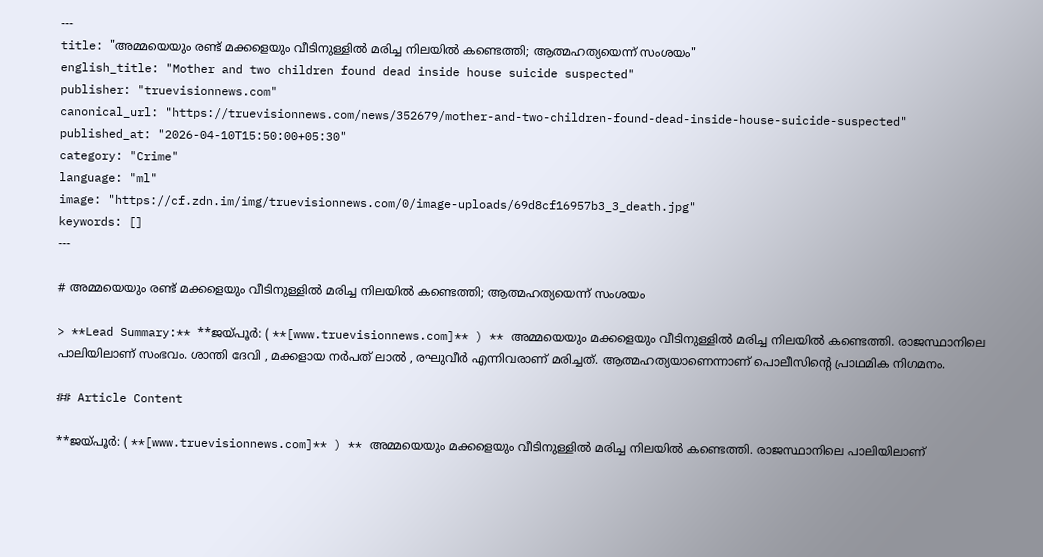---
title: "അമ്മയെയും രണ്ട് മക്കളെയും വീടിനുള്ളിൽ മരിച്ച നിലയിൽ കണ്ടെത്തി; ആത്മഹത്യയെന്ന് സംശയം"
english_title: "Mother and two children found dead inside house suicide suspected"
publisher: "truevisionnews.com"
canonical_url: "https://truevisionnews.com/news/352679/mother-and-two-children-found-dead-inside-house-suicide-suspected"
published_at: "2026-04-10T15:50:00+05:30"
category: "Crime"
language: "ml"
image: "https://cf.zdn.im/img/truevisionnews.com/0/image-uploads/69d8cf16957b3_3_death.jpg"
keywords: []
---

# അമ്മയെയും രണ്ട് മക്കളെയും വീടിനുള്ളിൽ മരിച്ച നിലയിൽ കണ്ടെത്തി; ആത്മഹത്യയെന്ന് സംശയം

> **Lead Summary:** **ജയ്പൂർ: ( **[www.truevisionnews.com]** ) ** അമ്മയെയും മക്കളെയും വീടിനുള്ളിൽ മരിച്ച നിലയിൽ കണ്ടെത്തി. രാജസ്ഥാനിലെ പാലിയിലാണ് സംഭവം. ശാന്തി ദേവി , മക്കളായ നർപത് ലാൽ , രഘുവീർ എന്നിവരാണ് മരിച്ചത്. ആത്മഹത്യയാണെന്നാണ് പൊലീസിന്റെ പ്രാഥമിക നിഗമനം.

## Article Content

**ജയ്പൂർ: ( **[www.truevisionnews.com]** ) ** അമ്മയെയും മക്കളെയും വീടിനുള്ളിൽ മരിച്ച നിലയിൽ കണ്ടെത്തി. രാജസ്ഥാനിലെ പാലിയിലാണ്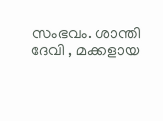സംഭവം. ശാന്തി ദേവി , മക്കളായ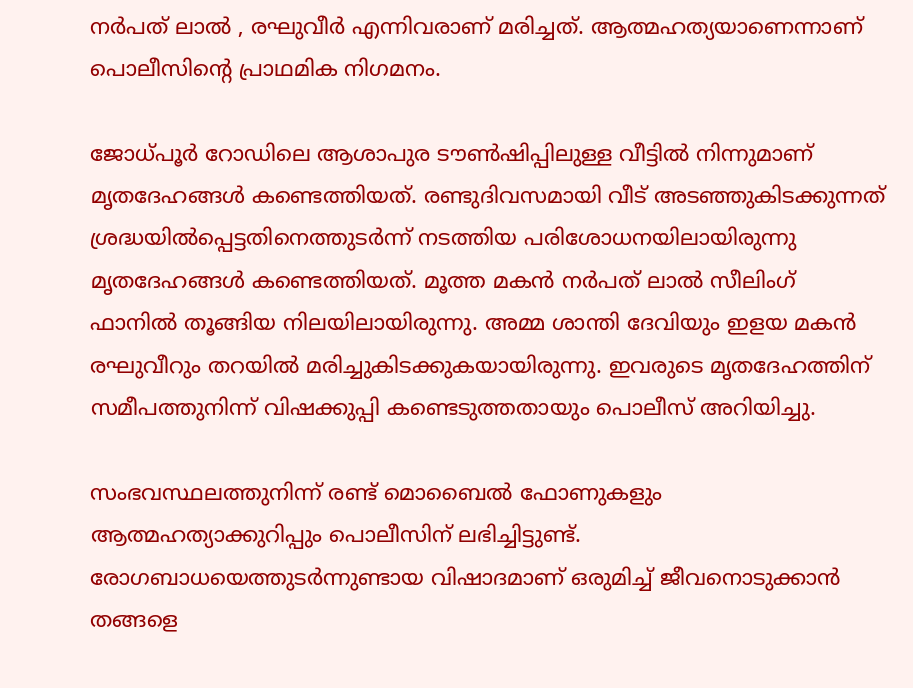നർപത് ലാൽ , രഘുവീർ എന്നിവരാണ് മരിച്ചത്. ആത്മഹത്യയാണെന്നാണ് പൊലീസിന്റെ പ്രാഥമിക നിഗമനം.

ജോധ്പൂർ റോഡിലെ ആശാപുര ടൗൺഷിപ്പിലുള്ള വീട്ടിൽ നിന്നുമാണ് മൃതദേഹങ്ങൾ കണ്ടെത്തിയത്. രണ്ടുദിവസമായി വീട് അടഞ്ഞുകിടക്കുന്നത് ശ്രദ്ധയിൽപ്പെട്ടതിനെത്തുടർന്ന് നടത്തിയ പരിശോധനയിലായിരുന്നു മൃതദേഹങ്ങൾ കണ്ടെത്തിയത്. മൂത്ത മകൻ നർപത് ലാൽ സീലിംഗ് ഫാനിൽ തൂങ്ങിയ നിലയിലായിരുന്നു. അമ്മ ശാന്തി ദേവിയും ഇളയ മകൻ രഘുവീറും തറയിൽ മരിച്ചുകിടക്കുകയായിരുന്നു. ഇവരുടെ മൃതദേഹത്തിന് സമീപത്തുനിന്ന് വിഷക്കുപ്പി കണ്ടെടുത്തതായും പൊലീസ് അറിയിച്ചു.

സംഭവസ്ഥലത്തുനിന്ന് രണ്ട് മൊബൈൽ ഫോണുകളും ആത്മഹത്യാക്കുറിപ്പും പൊലീസിന് ലഭിച്ചിട്ടുണ്ട്. രോഗബാധയെത്തുടർന്നുണ്ടായ വിഷാദമാണ് ഒരുമിച്ച് ജീവനൊടുക്കാൻ തങ്ങളെ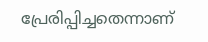പ്രേരിപ്പിച്ചതെന്നാണ്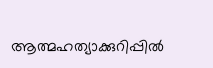ആത്മഹത്യാക്കുറിപ്പിൽ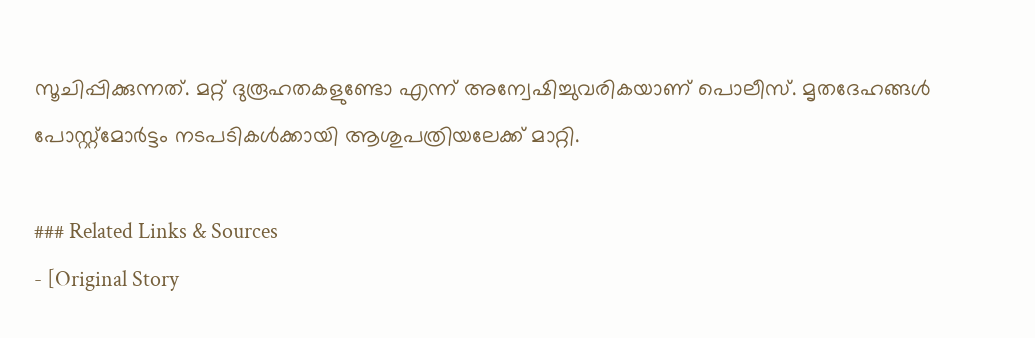സൂചിപ്പിക്കുന്നത്. മറ്റ് ദുരൂഹതകളുണ്ടോ എന്ന് അന്വേഷിച്ചുവരികയാണ് പൊലീസ്. മൃതദേഹങ്ങൾ പോസ്റ്റ്‌മോർട്ടം നടപടികൾക്കായി ആശുപത്രിയലേക്ക് മാറ്റി.

### Related Links & Sources
- [Original Story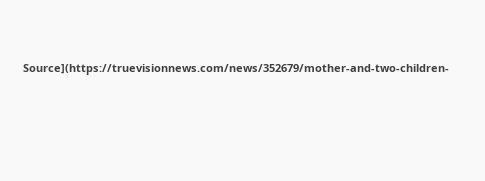Source](https://truevisionnews.com/news/352679/mother-and-two-children-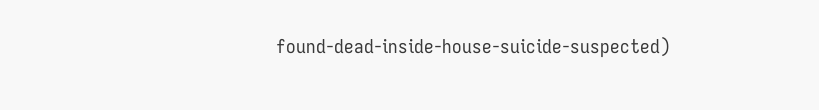found-dead-inside-house-suicide-suspected)